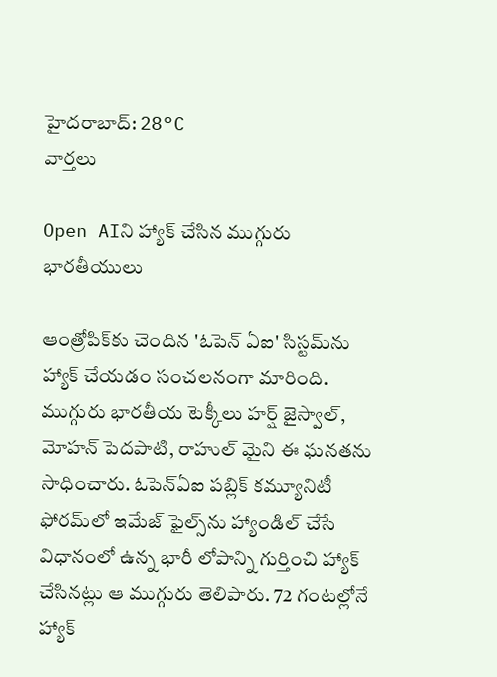హైదరాబాద్: 28°C
వార్తలు

Open AIని హ్యాక్ చేసిన ముగ్గురు భారతీయులు

ఆంత్రోపిక్‌కు చెందిన 'ఓపెన్‌ ఏఐ' సిస్టమ్‌ను హ్యాక్ చేయడం సంచలనంగా మారింది. ముగ్గురు భారతీయ టెక్కీలు హర్ష్ జైస్వాల్, మోహన్ పెదపాటి, రాహుల్ మైని ఈ ఘనతను సాధించారు. ఓపెన్‌ఏఐ పబ్లిక్ కమ్యూనిటీ ఫోరమ్‌లో ఇమేజ్ ఫైల్స్‌ను హ్యాండిల్ చేసే విధానంలో ఉన్న భారీ లోపాన్ని గుర్తించి హ్యాక్ చేసినట్లు ఆ ముగ్గురు తెలిపారు. 72 గంటల్లోనే హ్యాక్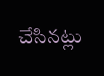చేసినట్లు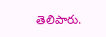తెలిపారు.